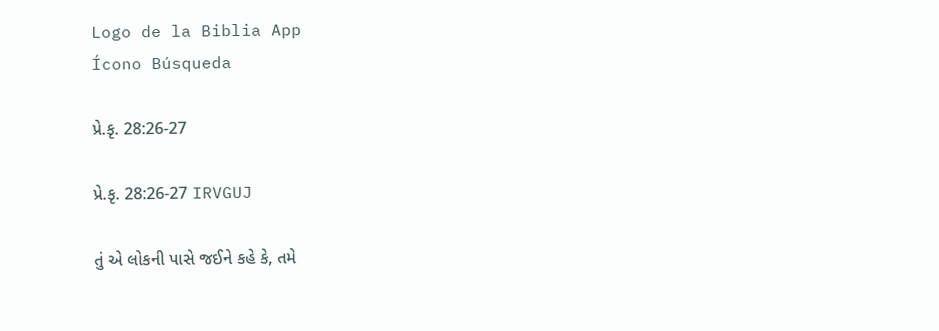Logo de la Biblia App
Ícono Búsqueda

પ્રે.કૃ. 28:26-27

પ્રે.કૃ. 28:26-27 IRVGUJ

તું એ લોકની પાસે જઈને કહે કે, તમે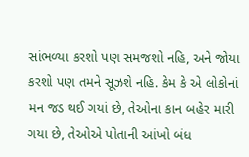સાંભળ્યા કરશો પણ સમજશો નહિ, અને જોયા કરશો પણ તમને સૂઝશે નહિ. કેમ કે એ લોકોનાં મન જડ થઈ ગયાં છે, તેઓના કાન બહેર મારી ગયા છે, તેઓએ પોતાની આંખો બંધ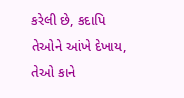કરેલી છે, કદાપિ તેઓને આંખે દેખાય, તેઓ કાને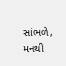સાંભળે, મનથી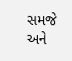સમજે અને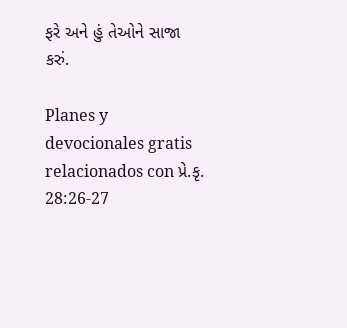ફરે અને હું તેઓને સાજા કરું.

Planes y devocionales gratis relacionados con પ્રે.કૃ. 28:26-27